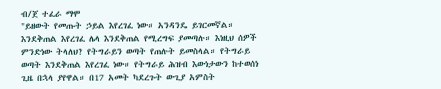ብ/ጀ ተፈራ ማሞ
"ይዘውት የመጡት ኃይል እየረገፈ ነው። አንዳንዴ ይገርመኛል። እንደቅጠል እየረገፈ ሌላ እንደቅጠል የሚረግፍ ያመጣሉ። እነዚህ ሰዎች ምንድነው ትላለህ? የትግራይን ወጣት የጠሉት ይመስላል። የትግራይ ወጣት እንደቅጠል እየረገፈ ነው። የትግራይ ሕዝብ እውነታውን ከተወሰነ ጊዜ በኋላ ያየዋል። በ17 አመት ካደረጉት ውጊያ አምስት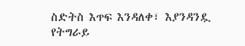ስድትስ እጥፍ እንዳለቀ፣ እያንዳንዷ የትግራይ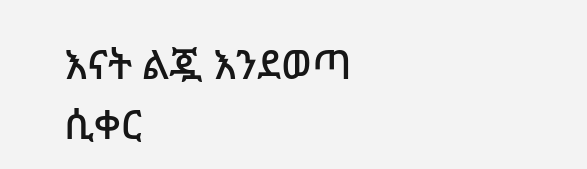እናት ልጇ እንደወጣ ሲቀር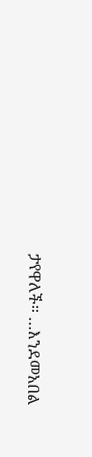ታየዋለች። …እንደመአበል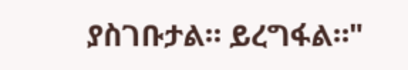ያስገቡታል። ይረግፋል።"